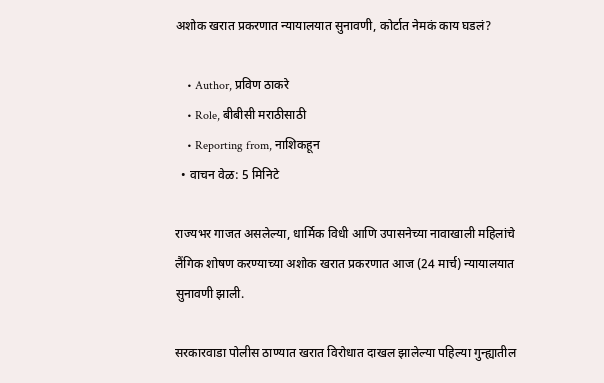अशोक खरात प्रकरणात न्यायालयात सुनावणी, कोर्टात नेमकं काय घडलं?

    • Author, प्रविण ठाकरे
    • Role, बीबीसी मराठीसाठी
    • Reporting from, नाशिकहून
  • वाचन वेळ: 5 मिनिटे

राज्यभर गाजत असलेल्या, धार्मिक विधी आणि उपासनेच्या नावाखाली महिलांचे लैंगिक शोषण करण्याच्या अशोक खरात प्रकरणात आज (24 मार्च) न्यायालयात सुनावणी झाली.

सरकारवाडा पोलीस ठाण्यात खरात विरोधात दाखल झालेल्या पहिल्या गुन्ह्यातील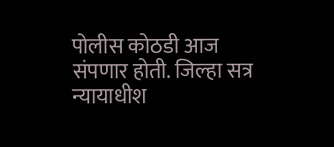पोलीस कोठडी आज संपणार होती. जिल्हा सत्र न्यायाधीश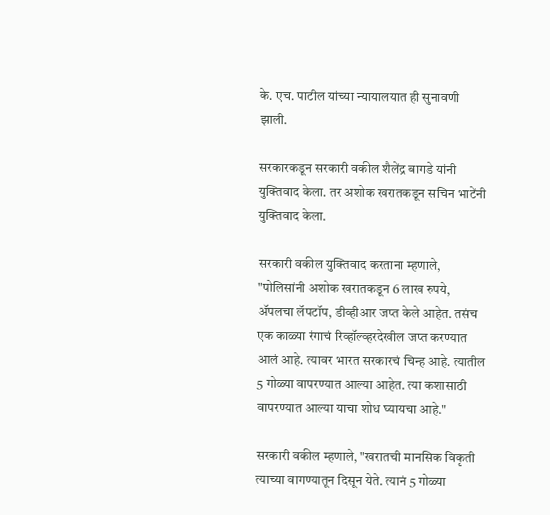के. एच. पाटील यांच्या न्यायालयात ही सुनावणी झाली.

सरकारकडून सरकारी वकील शैलेंद्र बागडे यांनी युक्तिवाद केला. तर अशोक खरातकडून सचिन भाटेंनी युक्तिवाद केला.

सरकारी वकील युक्तिवाद करताना म्हणाले, "पोलिसांनी अशोक खरातकडून 6 लाख रुपये, ॲपलचा लॅपटॉप, डीव्हीआर जप्त केले आहेत. तसंच एक काळ्या रंगाचं रिव्हॉल्व्हरदेखील जप्त करण्यात आलं आहे. त्यावर भारत सरकारचं चिन्ह आहे. त्यातील 5 गोळ्या वापरण्यात आल्या आहेत. त्या कशासाठी वापरण्यात आल्या याचा शोध घ्यायचा आहे."

सरकारी वकील म्हणाले, "खरातची मानसिक विकृती त्याच्या वागण्यातून दिसून येते. त्यानं 5 गोळ्या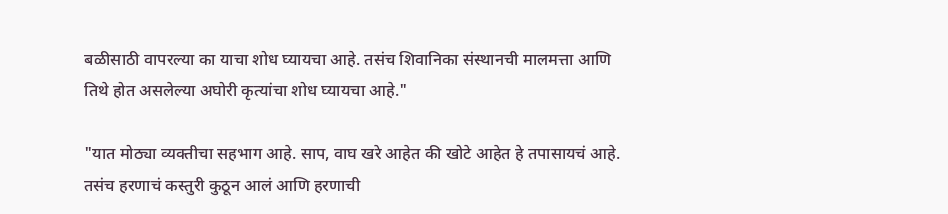बळीसाठी वापरल्या का याचा शोध घ्यायचा आहे. तसंच शिवानिका संस्थानची मालमत्ता आणि तिथे होत असलेल्या अघोरी कृत्यांचा शोध घ्यायचा आहे."

"यात मोठ्या व्यक्तीचा सहभाग आहे. साप, वाघ खरे आहेत की खोटे आहेत हे तपासायचं आहे. तसंच हरणाचं कस्तुरी कुठून आलं आणि हरणाची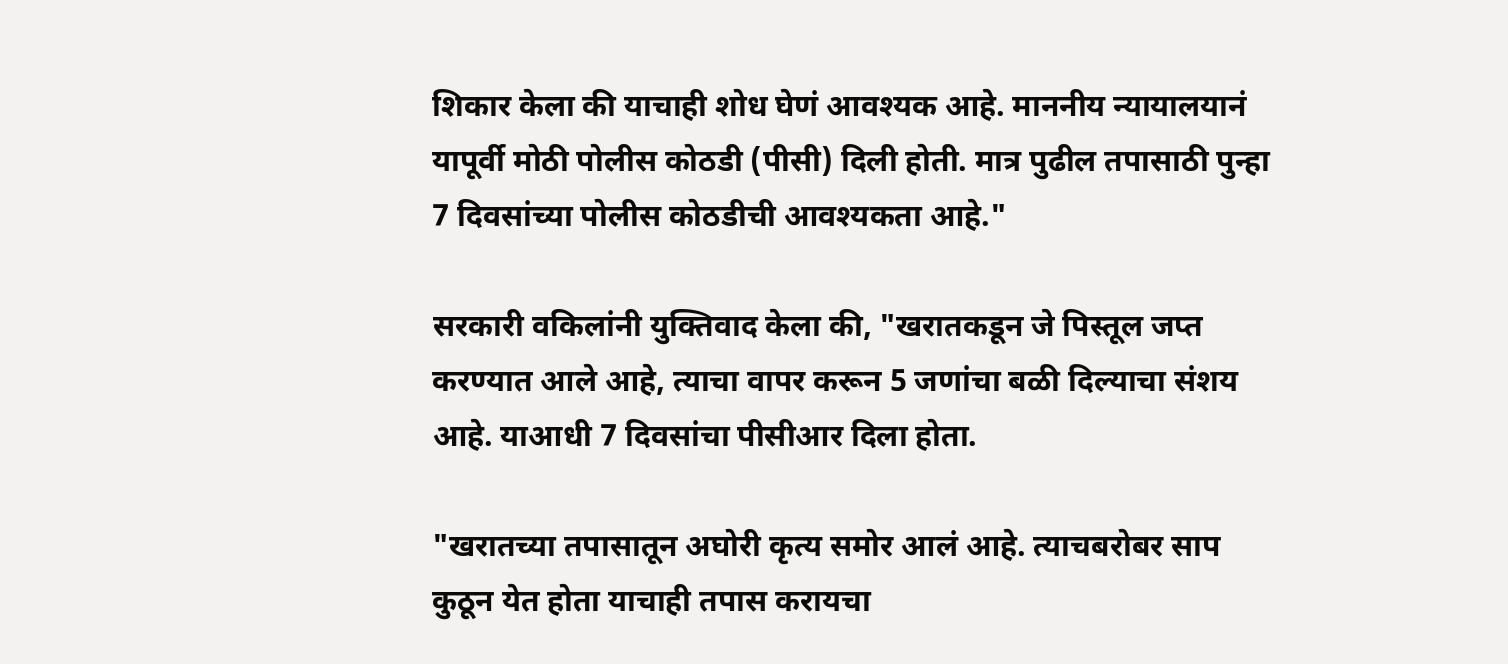शिकार केला की याचाही शोध घेणं आवश्यक आहे. माननीय न्यायालयानं यापूर्वी मोठी पोलीस कोठडी (पीसी) दिली होती. मात्र पुढील तपासाठी पुन्हा 7 दिवसांच्या पोलीस कोठडीची आवश्यकता आहे."

सरकारी वकिलांनी युक्तिवाद केला की, "खरातकडून जे पिस्तूल जप्त करण्यात आले आहे, त्याचा वापर करून 5 जणांचा बळी दिल्याचा संशय आहे. याआधी 7 दिवसांचा पीसीआर दिला होता.

"खरातच्या तपासातून अघोरी कृत्य समोर आलं आहे. त्याचबरोबर साप कुठून येत होता याचाही तपास करायचा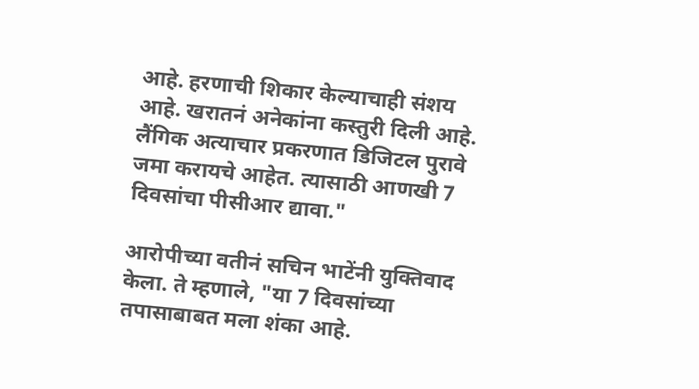आहे. हरणाची शिकार केल्याचाही संशय आहे. खरातनं अनेकांना कस्तुरी दिली आहे. लैंगिक अत्याचार प्रकरणात डिजिटल पुरावे जमा करायचे आहेत. त्यासाठी आणखी 7 दिवसांचा पीसीआर द्यावा."

आरोपीच्या वतीनं सचिन भाटेंनी युक्तिवाद केला. ते म्हणाले, "या 7 दिवसांच्या तपासाबाबत मला शंका आहे.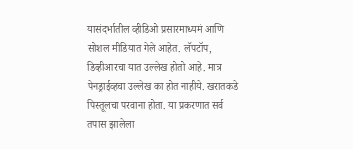यासंदर्भातील व्हीडिओ प्रसारमाध्यमं आणि सोशल मीडियात गेले आहेत. लॅपटॉप, डिव्हीआरचा यात उल्लेख होतो आहे. मात्र पेनड्राईव्हचा उल्लेख का होत नाहीये. खरातकडे पिस्तूलचा परवाना होता. या प्रकरणात सर्व तपास झालेला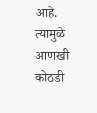आहे. त्यामुळे आणखी कोठडी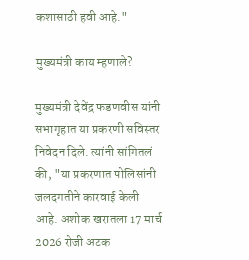कशासाठी हवी आहे."

मुख्यमंत्री काय म्हणाले?

मुख्यमंत्री देवेंद्र फडणवीस यांनी सभागृहात या प्रकरणी सविस्तर निवेदन दिले. त्यांनी सांगितलं की, "या प्रकरणात पोलिसांनी जलदगतीने कारवाई केली आहे. अशोक खरातला 17 मार्च 2026 रोजी अटक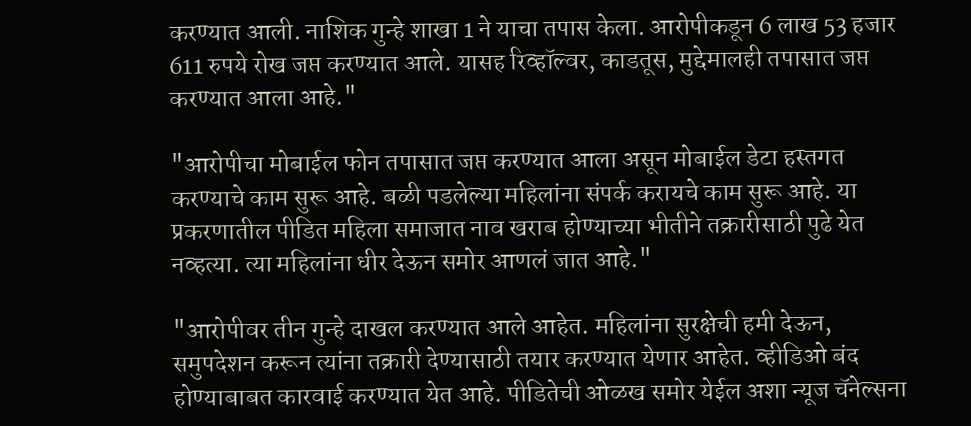करण्यात आली. नाशिक गुन्हे शाखा 1 ने याचा तपास केला. आरोपीकडून 6 लाख 53 हजार 611 रुपये रोख जप्त करण्यात आले. यासह रिव्हॉल्वर, काडतूस, मुद्देमालही तपासात जप्त करण्यात आला आहे."

"आरोपीचा मोबाईल फोन तपासात जप्त करण्यात आला असून मोबाईल डेटा हस्तगत करण्याचे काम सुरू आहे. बळी पडलेल्या महिलांना संपर्क करायचे काम सुरू आहे. या प्रकरणातील पीडित महिला समाजात नाव खराब होण्याच्या भीतीने तक्रारीसाठी पुढे येत नव्हत्या. त्या महिलांना धीर देऊन समोर आणलं जात आहे."

"आरोपीवर तीन गुन्हे दाखल करण्यात आले आहेत. महिलांना सुरक्षेची हमी देऊन, समुपदेशन करून त्यांना तक्रारी देण्यासाठी तयार करण्यात येणार आहेत. व्हीडिओ बंद होण्याबाबत कारवाई करण्यात येत आहे. पीडितेची ओळख समोर येईल अशा न्यूज चॅनेल्सना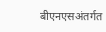बीएनएसअंतर्गत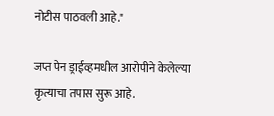नोटीस पाठवली आहे."

जप्त पेन ड्राईव्हमधील आरोपीने केलेल्या कृत्याचा तपास सुरू आहे.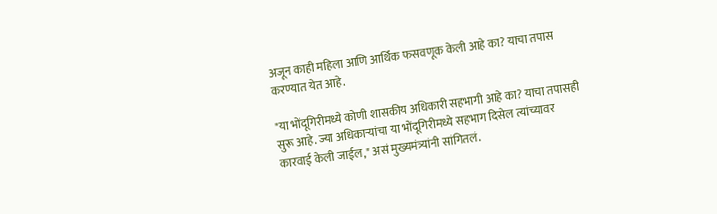अजून काही महिला आणि आर्थिक फसवणूक केली आहे का? याचा तपास करण्यात येत आहे.

"या भोंदूगिरीमध्ये कोणी शासकीय अधिकारी सहभागी आहे का? याचा तपासही सुरू आहे. ज्या अधिकाऱ्यांचा या भोंदूगिरीमध्ये सहभाग दिसेल त्यांच्यावर कारवाई केली जाईल," असं मुख्यमंत्र्यांनी सांगितलं.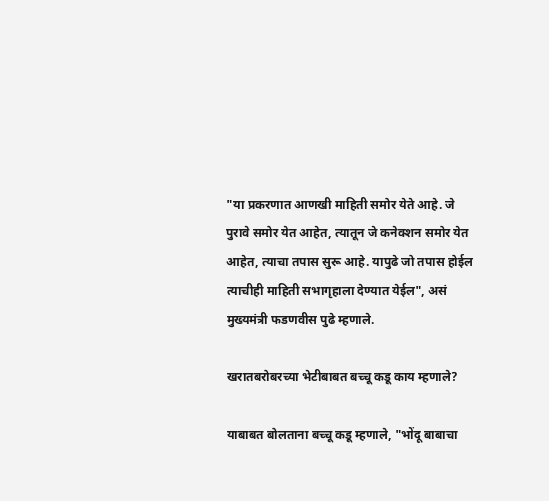"या प्रकरणात आणखी माहिती समोर येते आहे. जे पुरावे समोर येत आहेत, त्यातून जे कनेक्शन समोर येत आहेत, त्याचा तपास सुरू आहे. यापुढे जो तपास होईल त्याचीही माहिती सभागृहाला देण्यात येईल", असं मुख्यमंत्री फडणवीस पुढे म्हणाले.

खरातबरोबरच्या भेटीबाबत बच्चू कडू काय म्हणाले?

याबाबत बोलताना बच्चू कडू म्हणाले, "भोंदू बाबाचा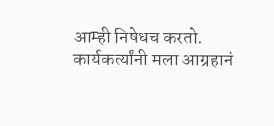आम्ही निषेधच करतो. कार्यकर्त्यांनी मला आग्रहानं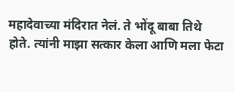महादेवाच्या मंदिरात नेलं. ते भोंदू बाबा तिथे होते. त्यांनी माझा सत्कार केला आणि मला फेटा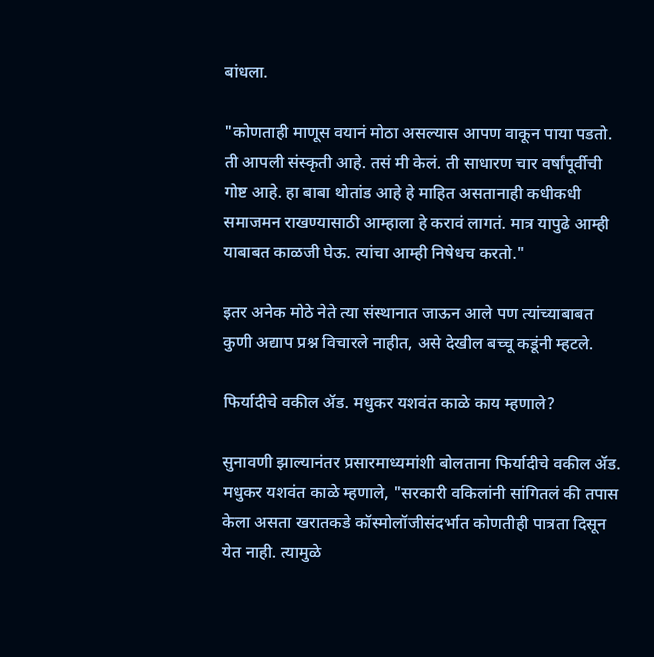बांधला.

"कोणताही माणूस वयानं मोठा असल्यास आपण वाकून पाया पडतो. ती आपली संस्कृती आहे. तसं मी केलं. ती साधारण चार वर्षांपूर्वीची गोष्ट आहे. हा बाबा थोतांड आहे हे माहित असतानाही कधीकधी समाजमन राखण्यासाठी आम्हाला हे करावं लागतं. मात्र यापुढे आम्ही याबाबत काळजी घेऊ. त्यांचा आम्ही निषेधच करतो."

इतर अनेक मोठे नेते त्या संस्थानात जाऊन आले पण त्यांच्याबाबत कुणी अद्याप प्रश्न विचारले नाहीत, असे देखील बच्चू कडूंनी म्हटले.

फिर्यादीचे वकील ॲड. मधुकर यशवंत काळे काय म्हणाले?

सुनावणी झाल्यानंतर प्रसारमाध्यमांशी बोलताना फिर्यादीचे वकील ॲड. मधुकर यशवंत काळे म्हणाले, "सरकारी वकिलांनी सांगितलं की तपास केला असता खरातकडे कॉस्मोलॉजीसंदर्भात कोणतीही पात्रता दिसून येत नाही. त्यामुळे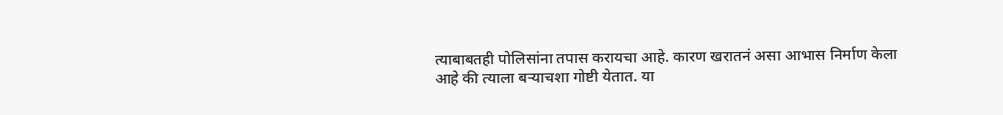त्याबाबतही पोलिसांना तपास करायचा आहे. कारण खरातनं असा आभास निर्माण केला आहे की त्याला बऱ्याचशा गोष्टी येतात. या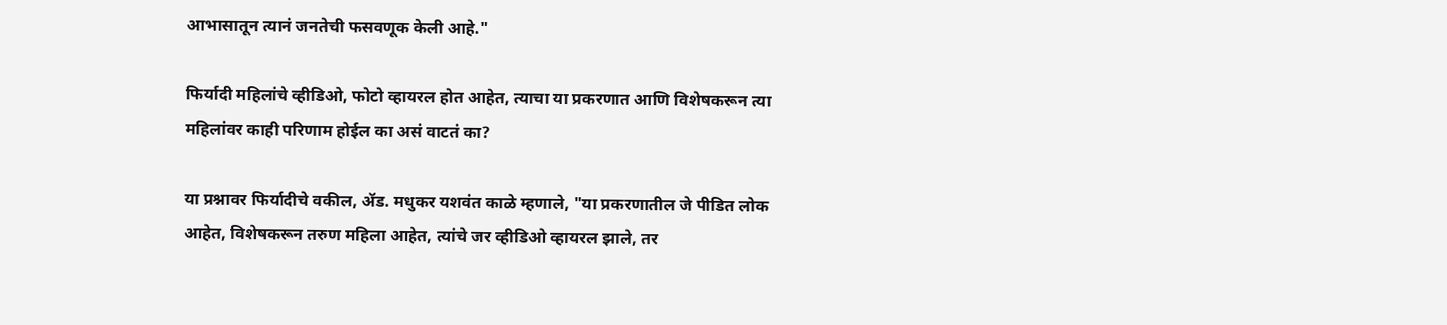आभासातून त्यानं जनतेची फसवणूक केली आहे."

फिर्यादी महिलांचे व्हीडिओ, फोटो व्हायरल होत आहेत, त्याचा या प्रकरणात आणि विशेषकरून त्या महिलांवर काही परिणाम होईल का असं वाटतं का?

या प्रश्नावर फिर्यादीचे वकील, ॲड. मधुकर यशवंत काळे म्हणाले, "या प्रकरणातील जे पीडित लोक आहेत, विशेषकरून तरुण महिला आहेत, त्यांचे जर व्हीडिओ व्हायरल झाले, तर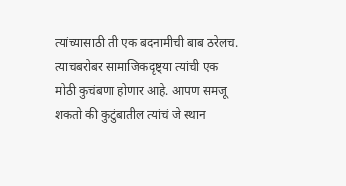त्यांच्यासाठी ती एक बदनामीची बाब ठरेलच. त्याचबरोबर सामाजिकदृष्ट्या त्यांची एक मोठी कुचंबणा होणार आहे. आपण समजू शकतो की कुटुंबातील त्यांचं जे स्थान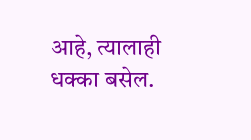आहे, त्यालाही धक्का बसेल.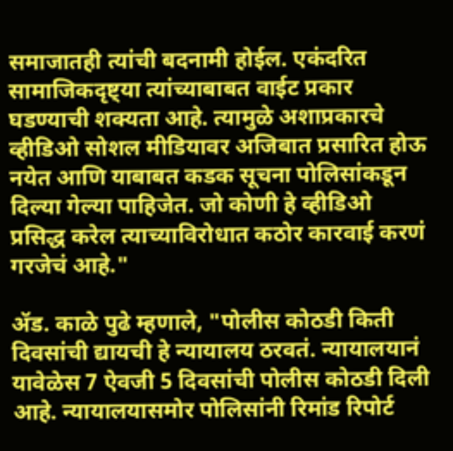समाजातही त्यांची बदनामी होईल. एकंदरित सामाजिकदृष्ट्या त्यांच्याबाबत वाईट प्रकार घडण्याची शक्यता आहे. त्यामुळे अशाप्रकारचे व्हीडिओ सोशल मीडियावर अजिबात प्रसारित होऊ नयेत आणि याबाबत कडक सूचना पोलिसांकडून दिल्या गेल्या पाहिजेत. जो कोणी हे व्हीडिओ प्रसिद्ध करेल त्याच्याविरोधात कठोर कारवाई करणं गरजेचं आहे."

ॲड. काळे पुढे म्हणाले, "पोलीस कोठडी किती दिवसांची द्यायची हे न्यायालय ठरवतं. न्यायालयानं यावेळेस 7 ऐवजी 5 दिवसांची पोलीस कोठडी दिली आहे. न्यायालयासमोर पोलिसांनी रिमांड रिपोर्ट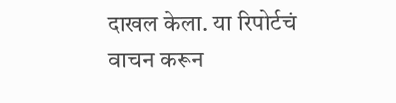दाखल केला. या रिपोर्टचं वाचन करून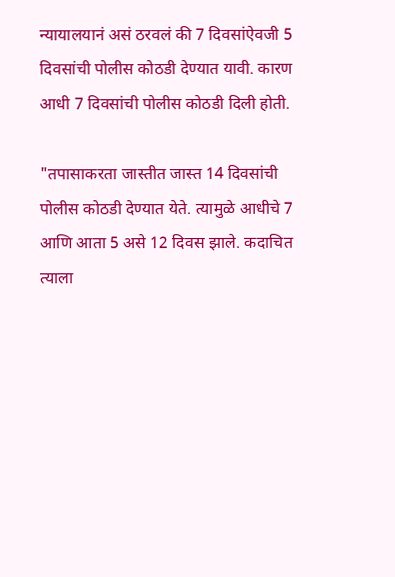न्यायालयानं असं ठरवलं की 7 दिवसांऐवजी 5 दिवसांची पोलीस कोठडी देण्यात यावी. कारण आधी 7 दिवसांची पोलीस कोठडी दिली होती.

"तपासाकरता जास्तीत जास्त 14 दिवसांची पोलीस कोठडी देण्यात येते. त्यामुळे आधीचे 7 आणि आता 5 असे 12 दिवस झाले. कदाचित त्याला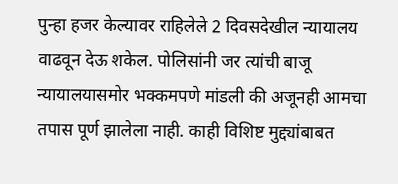पुन्हा हजर केल्यावर राहिलेले 2 दिवसदेखील न्यायालय वाढवून देऊ शकेल. पोलिसांनी जर त्यांची बाजू न्यायालयासमोर भक्कमपणे मांडली की अजूनही आमचा तपास पूर्ण झालेला नाही. काही विशिष्ट मुद्द्यांबाबत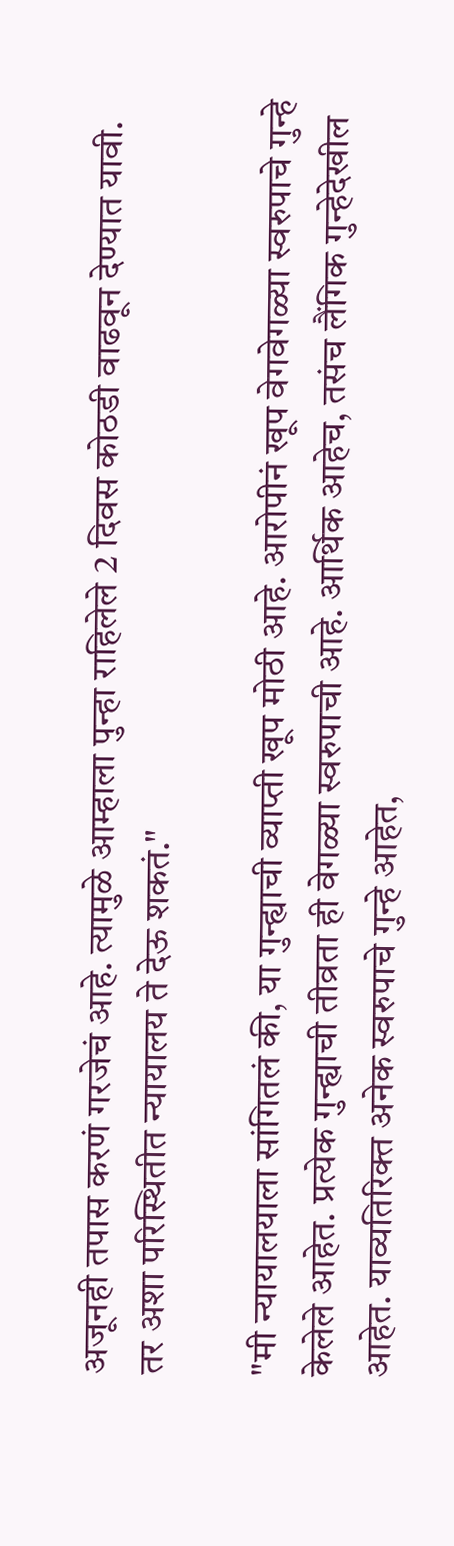अजूनही तपास करणं गरजेचं आहे. त्यामुळे आम्हाला पुन्हा राहिलेले 2 दिवस कोठडी वाढवून देण्यात यावी. तर अशा परिस्थितीत न्यायालय ते देऊ शकतं."

"मी न्यायालयाला सांगितलं की, या गुन्ह्याची व्याप्ती खूप मोठी आहे. आरोपीनं खूप वेगवेगळ्या स्वरुपाचे गुन्हे केलेले आहेत. प्रत्येक गुन्ह्याची तीव्रता ही वेगळ्या स्वरुपाची आहे. आर्थिक आहेच, तसंच लैंगिक गुन्हेदेखील आहेत. याव्यतिरिक्त अनेक स्वरुपाचे गुन्हे आहेत,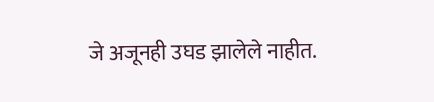जे अजूनही उघड झालेले नाहीत.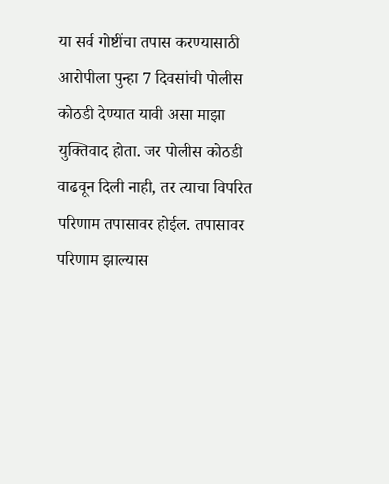या सर्व गोष्टींचा तपास करण्यासाठी आरोपीला पुन्हा 7 दिवसांची पोलीस कोठडी देण्यात यावी असा माझा युक्तिवाद होता. जर पोलीस कोठडी वाढवून दिली नाही, तर त्याचा विपरित परिणाम तपासावर होईल. तपासावर परिणाम झाल्यास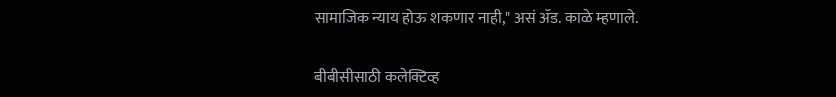सामाजिक न्याय होऊ शकणार नाही," असं ॲड. काळे म्हणाले.

बीबीसीसाठी कलेक्टिव्ह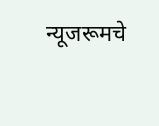न्यूजरूमचे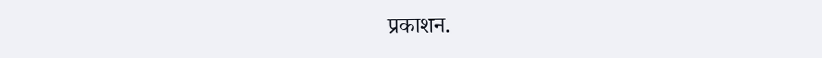प्रकाशन.